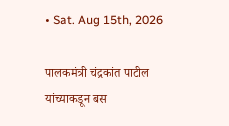• Sat. Aug 15th, 2026

पालकमंत्री चंद्रकांत पाटील यांच्याकडून बस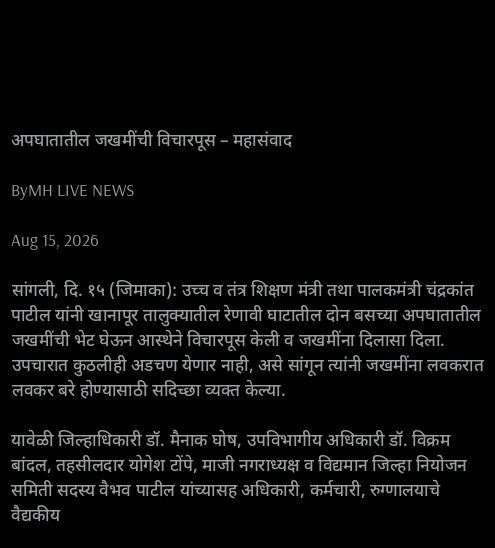अपघातातील जखमींची विचारपूस – महासंवाद

ByMH LIVE NEWS

Aug 15, 2026

सांगली, दि. १५ (जिमाका): उच्च व तंत्र शिक्षण मंत्री तथा पालकमंत्री चंद्रकांत पाटील यांनी खानापूर तालुक्यातील रेणावी घाटातील दोन बसच्या अपघातातील जखमींची भेट घेऊन आस्थेने विचारपूस केली व जखमींना दिलासा दिला. उपचारात कुठलीही अडचण येणार नाही, असे सांगून त्यांनी जखमींना लवकरात लवकर बरे होण्यासाठी सदिच्छा व्यक्त केल्या.

यावेळी जिल्हाधिकारी डॉ. मैनाक घोष, उपविभागीय अधिकारी डॉ. विक्रम बांदल, तहसीलदार योगेश टोंपे, माजी नगराध्यक्ष व विद्यमान जिल्हा नियोजन समिती सदस्य वैभव पाटील यांच्यासह अधिकारी, कर्मचारी, रुग्णालयाचे वैद्यकीय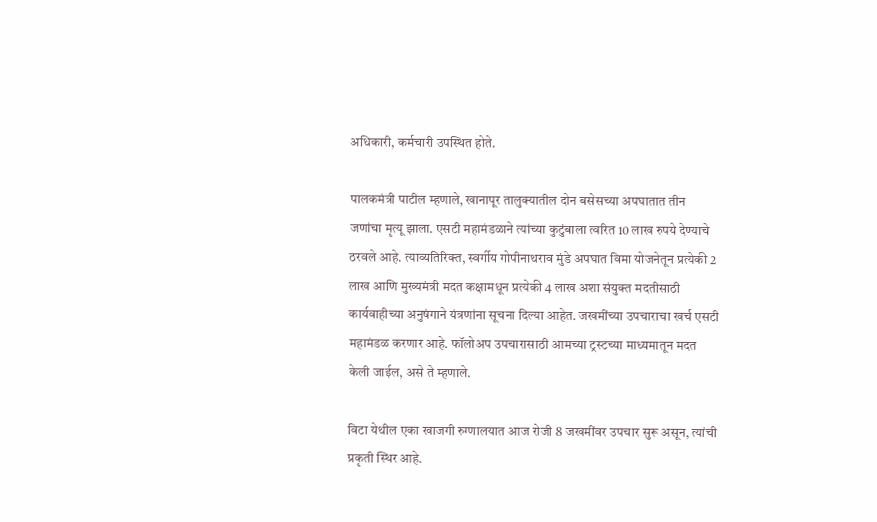अधिकारी, कर्मचारी उपस्थित होते.

पालकमंत्री पाटील म्हणाले, खानापूर तालुक्यातील दोन बसेसच्या अपघातात तीन जणांचा मृत्यू झाला. एसटी महामंडळाने त्यांच्या कुटुंबाला त्वरित 10 लाख रुपये देण्याचे ठरवले आहे. त्याव्यतिरिक्त, स्वर्गीय गोपीनाथराव मुंडे अपघात विमा योजनेतून प्रत्येकी 2 लाख आणि मुख्यमंत्री मदत कक्षामधून प्रत्येकी 4 लाख अशा संयुक्त मदतीसाठी कार्यवाहीच्या अनुषंगाने यंत्रणांना सूचना दिल्या आहेत. जखमींच्या उपचाराचा खर्च एसटी महामंडळ करणार आहे. फॉलोअप उपचारासाठी आमच्या ट्रस्टच्या माध्यमातून मदत केली जाईल, असे ते म्हणाले.

विटा येथील एका खाजगी रुग्णालयात आज रोजी 8 जखमींवर उपचार सुरू असून, त्यांची प्रकृती स्थिर आहे.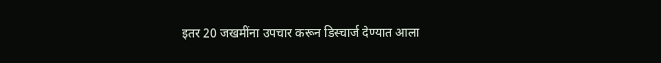इतर 20 जखमींना उपचार करून डिस्चार्ज देण्यात आला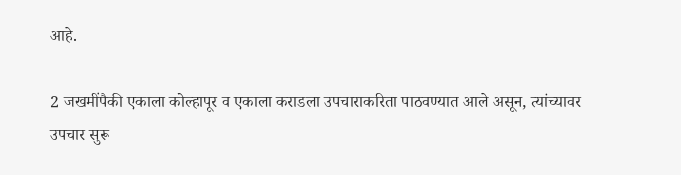आहे.

2 जखमींपैकी एकाला कोल्हापूर व एकाला कराडला उपचाराकरिता पाठवण्यात आले असून, त्यांच्यावर उपचार सुरू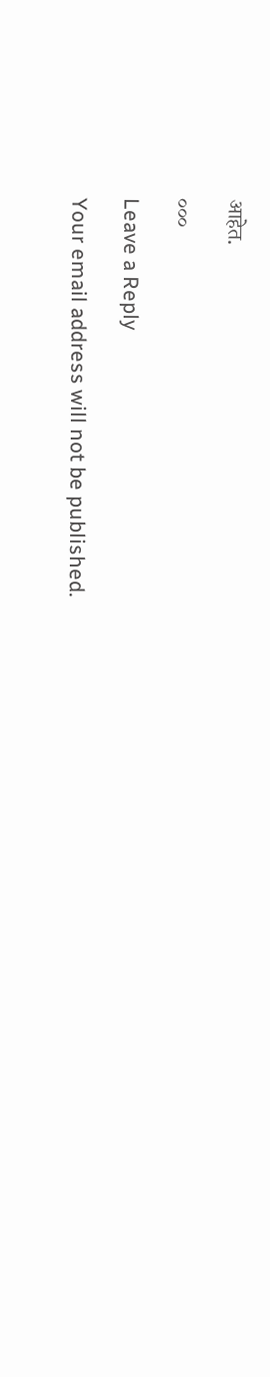आहेत.

०००

Leave a Reply

Your email address will not be published.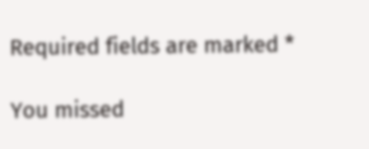Required fields are marked *

You missed